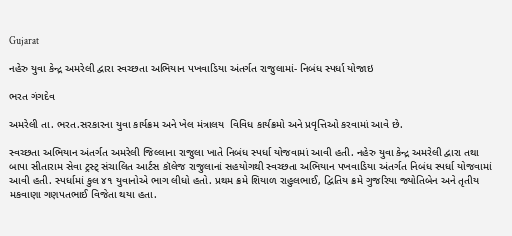Gujarat

નહેરુ યુવા કેન્દ્ર અમરેલી દ્વારા સ્વચ્છતા અભિયાન પખવાડિયા અંતર્ગત રાજુલામાં- નિબંધ સ્પર્ધા યોજાઇ

ભરત ગંગદેવ

અમરેલી તા. ભરત.સરકારના યુવા કાર્યક્રમ અને ખેલ મંત્રાલય  વિવિધ કાર્યક્રમો અને પ્રવૃત્તિઓ કરવામાં આવે છે.

સ્વચ્છતા અભિયાન અંતર્ગત અમરેલી જિલ્લાના રાજુલા ખાતે નિબંધ સ્પર્ધા યોજવામાં આવી હતી. નહેરુ યુવા કેન્દ્ર અમરેલી દ્વારા તથા બાપા સીતારામ સેવા ટ્રસ્ટ્ સંચાલિત આર્ટસ કૉલેજ રાજુલાનાં સહયોગથી સ્વચ્છતા અભિયાન પખવાડિયા અંતર્ગત નિબંધ સ્પર્ધા યોજવામાં આવી હતી. સ્પર્ધામાં કુલ ૪૧ યુવાનોએ ભાગ લીધો હતો. પ્રથમ ક્રમે શિયાળ રાહુલભાઈ, દ્વિતિય ક્રમે ગુજરિયા જ્યોતિબેન અને તૃતીય મકવાણા ગણપતભાઈ વિજેતા થયા હતા.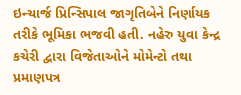ઇન્ચાર્જ પ્રિન્સિપાલ જાગૃતિબેને નિર્ણાયક તરીકે ભૂમિકા ભજવી હતી. નહેરુ યુવા કેન્દ્ર કચેરી દ્વારા વિજેતાઓને મોમેન્ટો તથા પ્રમાણપત્ર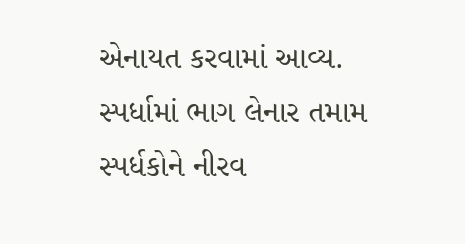એનાયત કરવામાં આવ્ય. સ્પર્ધામાં ભાગ લેનાર તમામ સ્પર્ધકોને નીરવ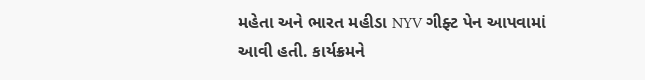મહેતા અને ભારત મહીડા NYV ગીફ્ટ પેન આપવામાં આવી હતી. કાર્યક્રમને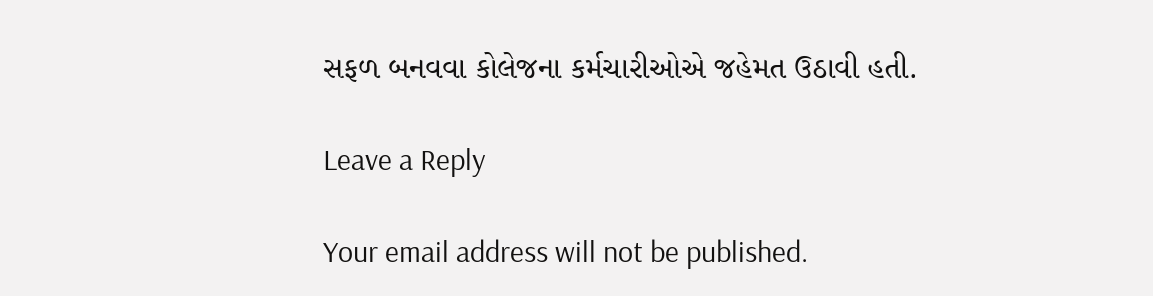સફળ બનવવા કોલેજના કર્મચારીઓએ જહેમત ઉઠાવી હતી.

Leave a Reply

Your email address will not be published.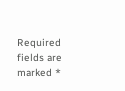Required fields are marked *